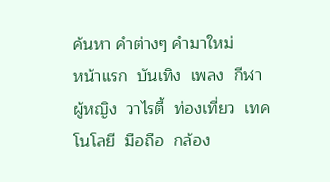ค้นหา คำต่างๆ คำมาใหม่
หน้าแรก  บันเทิง  เพลง  กีฬา  ผู้หญิง  วาไรตี้  ท่องเที่ยว  เทคโนโลยี  มือถือ  กล้อง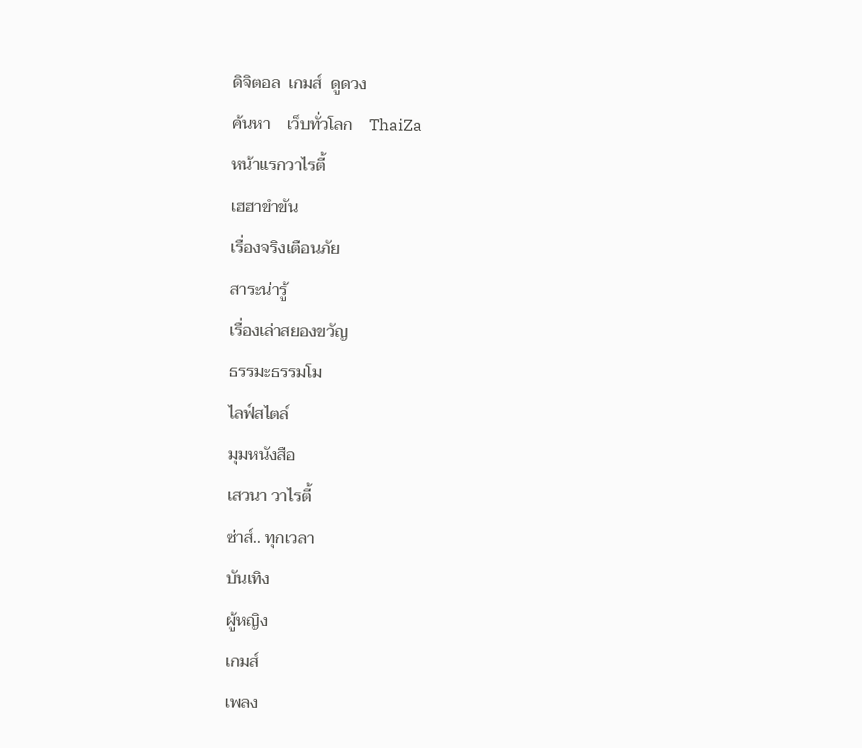ดิจิตอล  เกมส์  ดูดวง
ค้นหา    เว็บทั่วโลก    ThaiZa
หน้าแรกวาไรตี้
เฮฮาขำขัน
เรื่องจริงเตือนภัย
สาระน่ารู้
เรื่องเล่าสยองขวัญ
ธรรมะธรรมโม
ไลฟ์สไตล์
มุมหนังสือ
เสวนา วาไรตี้
ซ่าส์.. ทุกเวลา
บันเทิง
ผู้หญิง
เกมส์
เพลง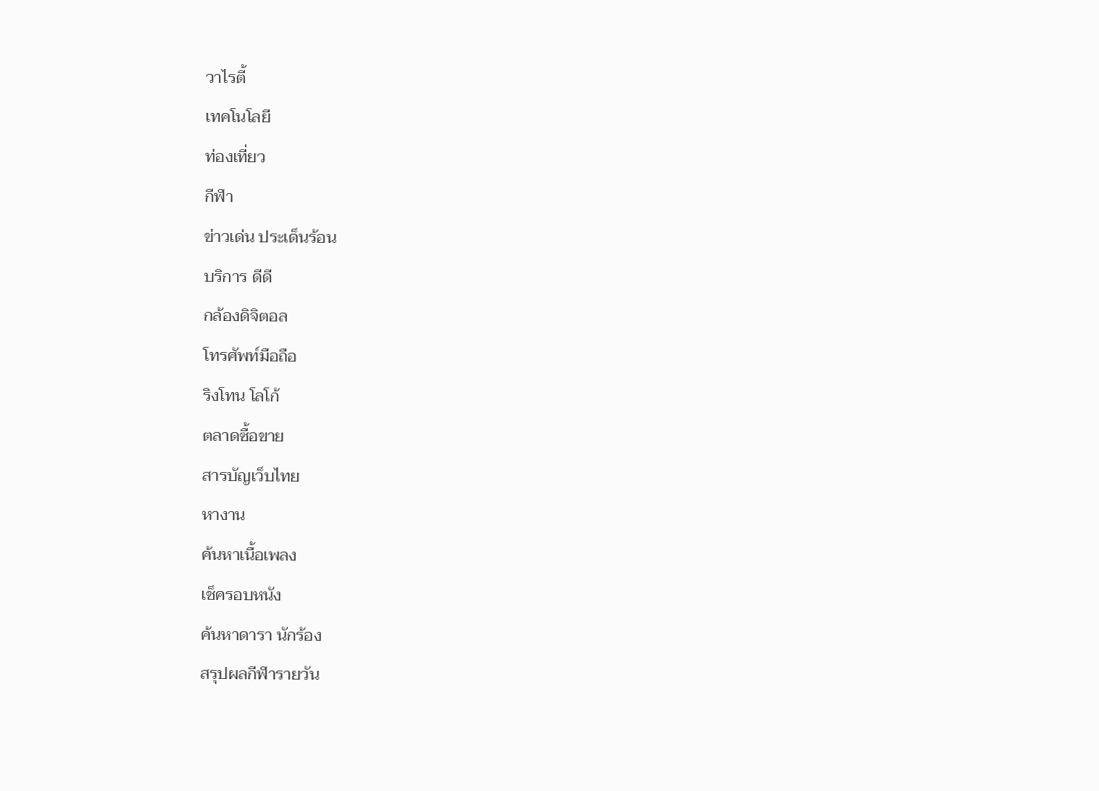วาไรตี้
เทคโนโลยี
ท่องเที่ยว
กีฬา
ข่าวเด่น ประเด็นร้อน
บริการ ดีดี
กล้องดิจิตอล
โทรศัพท์มือถือ
ริงโทน โลโก้
ตลาดซื้อขาย
สารบัญเว็บไทย
หางาน
ค้นหาเนื้อเพลง
เช็ครอบหนัง
ค้นหาดารา นักร้อง
สรุปผลกีฬารายวัน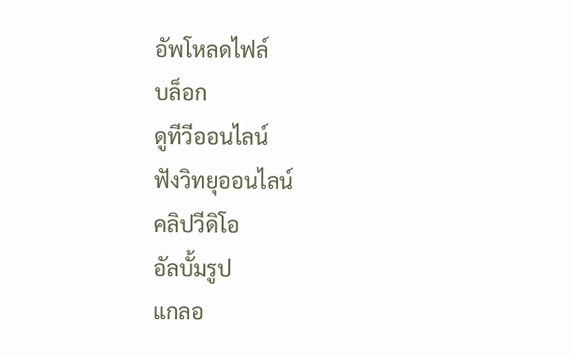อัพโหลดไฟล์
บล็อก
ดูทีวีออนไลน์
ฟังวิทยุออนไลน์
คลิปวีดิโอ
อัลบั้มรูป
แกลอ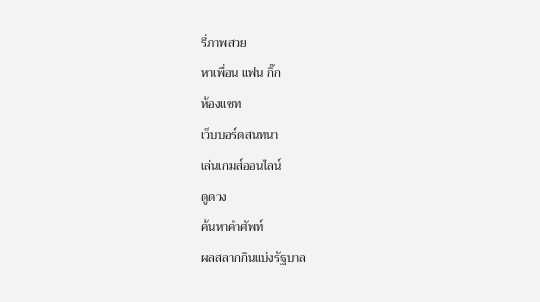รี่ภาพสวย
หาเพื่อน แฟน กิ๊ก
ห้องแชท
เว็บบอร์ดสนทนา
เล่นเกมส์ออนไลน์
ดูดวง
ค้นหาคำศัพท์
ผลสลากกินแบ่งรัฐบาล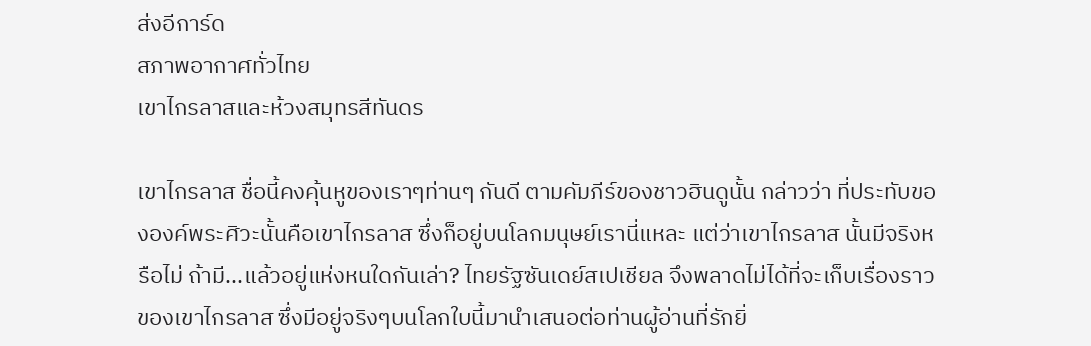ส่งอีการ์ด
สภาพอากาศทั่วไทย
เขาไกรลาสและห้วงสมุทรสีทันดร

เขาไกรลาส ชื่อนี้คงคุ้นหูของเราๆท่านๆ กันดี ตามคัมภีร์ของชาวฮินดูนั้น กล่าวว่า ที่ประทับขององค์พระศิวะนั้นคือเขาไกรลาส ซึ่งก็อยู่บนโลกมนุษย์เรานี่แหละ แต่ว่าเขาไกรลาส นั้นมีจริงหรือไม่ ถ้ามี...แล้วอยู่แห่งหนใดกันเล่า? ไทยรัฐซันเดย์สเปเชียล จึงพลาดไม่ได้ที่จะเก็บเรื่องราวของเขาไกรลาส ซึ่งมีอยู่จริงๆบนโลกใบนี้มานำเสนอต่อท่านผู้อ่านที่รักยิ่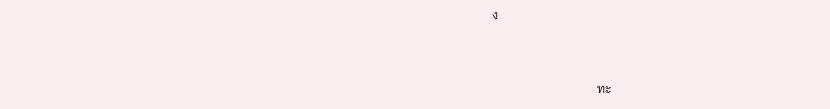ง


                                 ทะ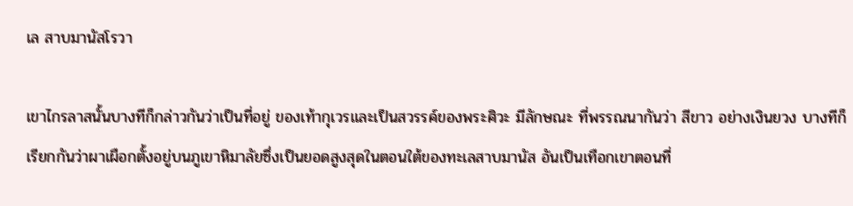เล สาบมานัสโรวา

เขาไกรลาสนั้นบางทีก็กล่าวกันว่าเป็นที่อยู่ ของเท้ากุเวรและเป็นสวรรค์ของพระศิวะ มีลักษณะ ที่พรรณนากันว่า สีขาว อย่างเงินยวง บางทีก็เรียกกันว่าผาเผือกตั้งอยู่บนภูเขาหิมาลัยซึ่งเป็นยอดสูงสุดในตอนใต้ของทะเลสาบมานัส อันเป็นเทือกเขาตอนที่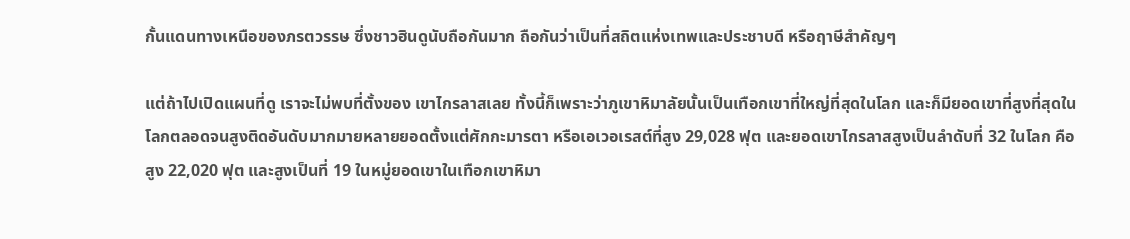กั้นแดนทางเหนือของภรตวรรษ ซึ่งชาวฮินดูนับถือกันมาก ถือกันว่าเป็นที่สถิตแห่งเทพและประชาบดี หรือฤาษีสำคัญๆ

แต่ถ้าไปเปิดแผนที่ดู เราจะไม่พบที่ตั้งของ เขาไกรลาสเลย ทั้งนี้ก็เพราะว่าภูเขาหิมาลัยนั้นเป็นเทือกเขาที่ใหญ่ที่สุดในโลก และก็มียอดเขาที่สูงที่สุดในโลกตลอดจนสูงติดอันดับมากมายหลายยอดตั้งแต่ศักกะมารตา หรือเอเวอเรสต์ที่สูง 29,028 ฟุต และยอดเขาไกรลาสสูงเป็นลำดับที่ 32 ในโลก คือสูง 22,020 ฟุต และสูงเป็นที่ 19 ในหมู่ยอดเขาในเทือกเขาหิมา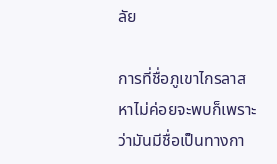ลัย

การที่ชื่อภูเขาไกรลาสหาไม่ค่อยจะพบก็เพราะ ว่ามันมีชื่อเป็นทางกา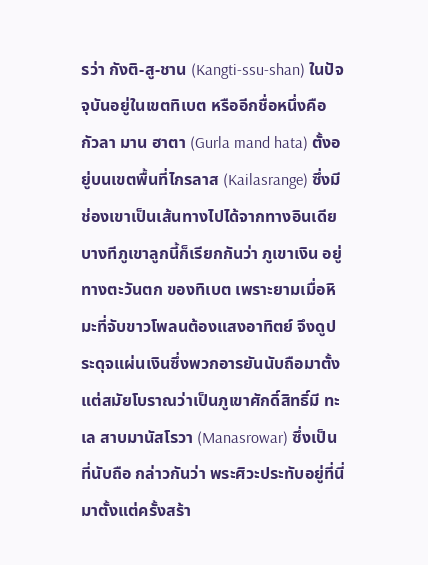รว่า กังติ-สู-ชาน (Kangti-ssu-shan) ในปัจจุบันอยู่ในเขตทิเบต หรืออีกชื่อหนึ่งคือ กัวลา มาน ฮาตา (Gurla mand hata) ตั้งอยู่บนเขตพื้นที่ไกรลาส (Kailasrange) ซึ่งมีช่องเขาเป็นเส้นทางไปได้จากทางอินเดีย บางทีภูเขาลูกนี้ก็เรียกกันว่า ภูเขาเงิน อยู่ทางตะวันตก ของทิเบต เพราะยามเมื่อหิมะที่จับขาวโพลนต้องแสงอาทิตย์ จึงดูประดุจแผ่นเงินซึ่งพวกอารยันนับถือมาตั้งแต่สมัยโบราณว่าเป็นภูเขาศักดิ์สิทธิ์มี ทะเล สาบมานัสโรวา (Manasrowar) ซึ่งเป็นที่นับถือ กล่าวกันว่า พระศิวะประทับอยู่ที่นี่มาตั้งแต่ครั้งสร้า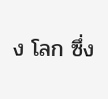ง โลก ซึ่ง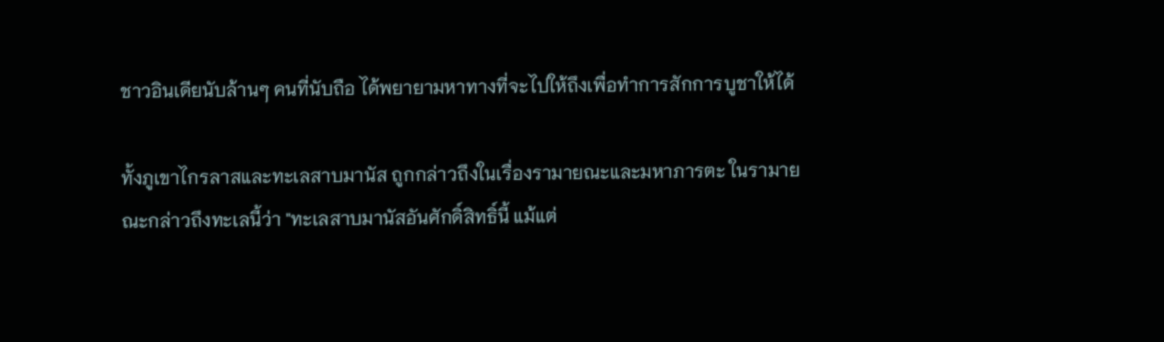ชาวอินเดียนับล้านๆ คนที่นับถือ ได้พยายามหาทางที่จะไปให้ถึงเพื่อทำการสักการบูชาให้ได้

ทั้งภูเขาไกรลาสและทะเลสาบมานัส ถูกกล่าวถึงในเรื่องรามายณะและมหาภารตะ ในรามายณะกล่าวถึงทะเลนี้ว่า "ทะเลสาบมานัสอันศักดิ์สิทธิ์นี้ แม้แต่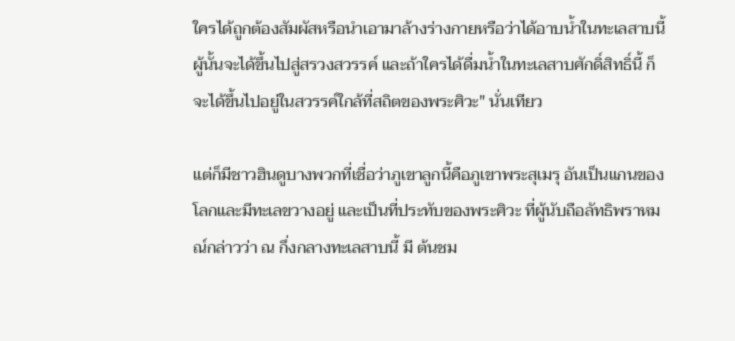ใครได้ถูกต้องสัมผัสหรือนำเอามาล้างร่างกายหรือว่าได้อาบน้ำในทะเลสาบนี้ ผู้นั้นจะได้ขึ้นไปสู่สรวงสวรรค์ และถ้าใครได้ดื่มน้ำในทะเลสาบศักดิ์สิทธิ์นี้ ก็จะได้ขึ้นไปอยู่ในสวรรค์ใกล้ที่สถิตของพระศิวะ" นั่นเทียว

แต่ก็มีชาวฮินดูบางพวกที่เชื่อว่าภูเขาลูกนี้คือภูเขาพระสุเมรุ อันเป็นแกนของโลกและมีทะเลขวางอยู่ และเป็นที่ประทับของพระศิวะ ที่ผู้นับถือลัทธิพราหมณ์กล่าวว่า ณ กึ่งกลางทะเลสาบนี้ มี ต้นชม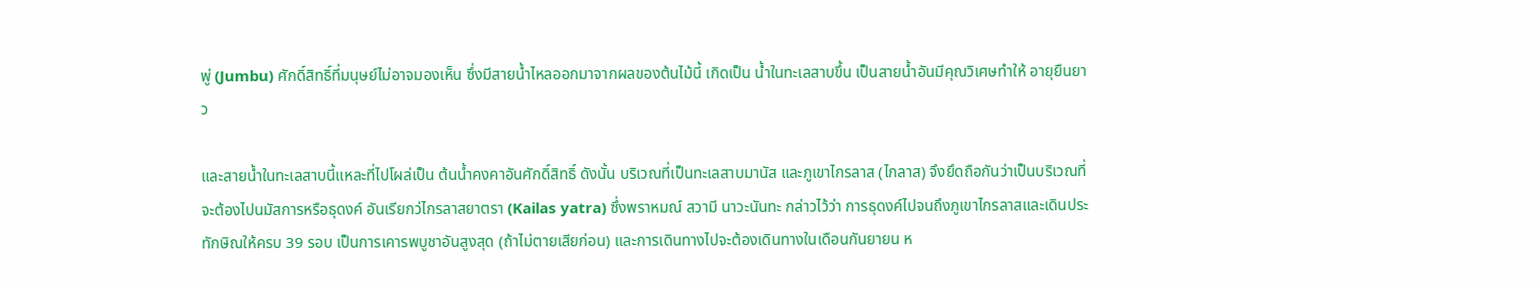พู่ (Jumbu) ศักดิ์สิทธิ์ที่มนุษย์ไม่อาจมองเห็น ซึ่งมีสายน้ำไหลออกมาจากผลของต้นไม้นี้ เกิดเป็น น้ำในทะเลสาบขึ้น เป็นสายน้ำอันมีคุณวิเศษทำให้ อายุยืนยาว

และสายน้ำในทะเลสาบนี้แหละที่ไปโผล่เป็น ต้นน้ำคงคาอันศักดิ์สิทธิ์ ดังนั้น บริเวณที่เป็นทะเลสาบมานัส และภูเขาไกรลาส (ไกลาส) จึงยึดถือกันว่าเป็นบริเวณที่จะต้องไปนมัสการหรือธุดงค์ อันเรียกว่ไกรลาสยาตรา (Kailas yatra) ซึ่งพราหมณ์ สวามี นาวะนันทะ กล่าวไว้ว่า การธุดงค์ไปจนถึงภูเขาไกรลาสและเดินประทักษิณให้ครบ 39 รอบ เป็นการเคารพบูชาอันสูงสุด (ถ้าไม่ตายเสียก่อน) และการเดินทางไปจะต้องเดินทางในเดือนกันยายน ห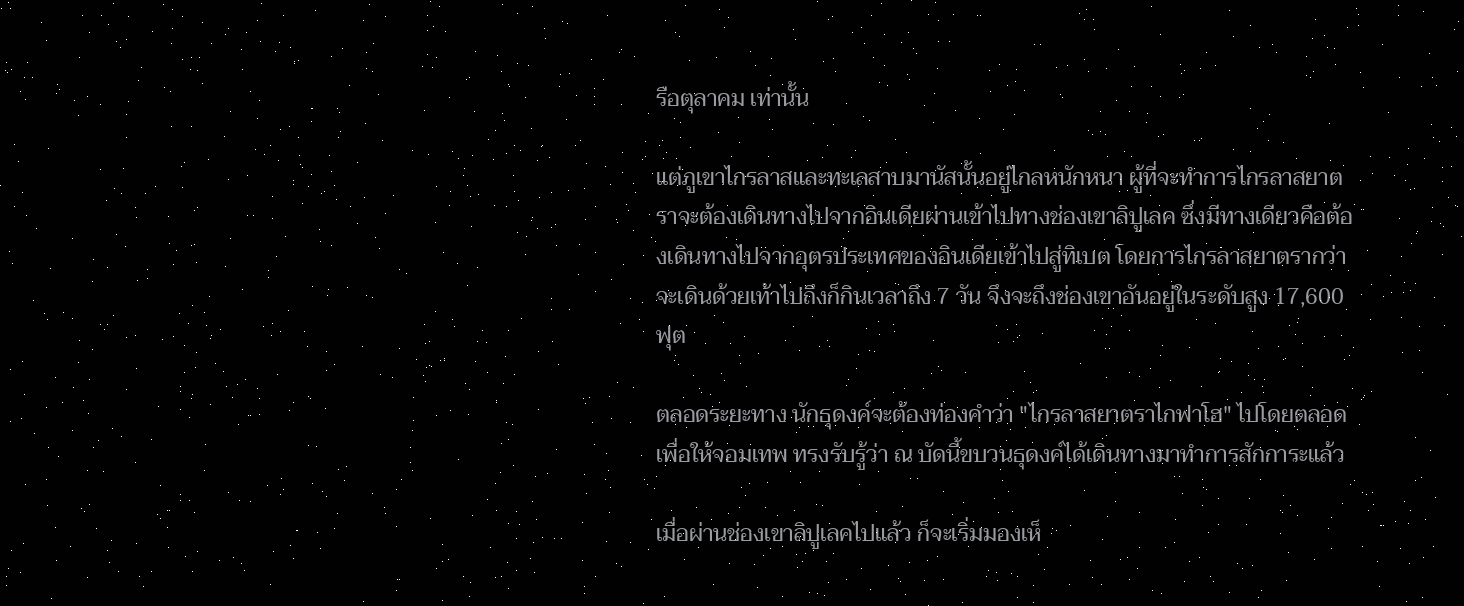รือตุลาคม เท่านั้น

แต่ภูเขาไกรลาสและทะเลสาบมานัสนั้นอยู่ไกลหนักหนา ผู้ที่จะทำการไกรลาสยาตราจะต้องเดินทางไปจากอินเดียผ่านเข้าไปทางช่องเขาลิปูเลค ซึ่งมีทางเดียวคือต้องเดินทางไปจากอุตรประเทศของอินเดียเข้าไปสู่ทิเบต โดยการไกรลาสยาตรากว่าจะเดินด้วยเท้าไปถึงก็กินเวลาถึง 7 วัน จึงจะถึงช่องเขาอันอยู่ในระดับสูง 17,600 ฟุต

ตลอดระยะทาง นักธุดงค์จะต้องท่องคำว่า "ไกรลาสยาตราไกฟาโฮ" ไปโดยตลอด เพื่อให้จอมเทพ ทรงรับรู้ว่า ณ บัดนี้ขบวนธุดงค์ได้เดินทางมาทำการสักการะแล้ว

เมื่อผ่านช่องเขาลิปูเลคไปแล้ว ก็จะเริ่มมองเห็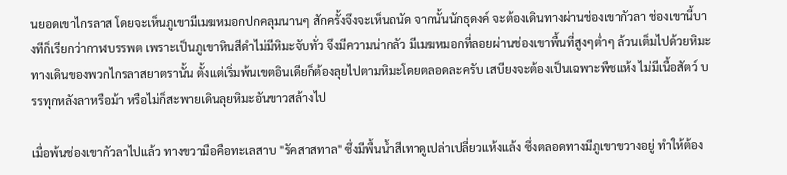นยอดเขาไกรลาส โดยจะเห็นภูเขามีเมฆหมอกปกคลุมนานๆ สักครั้งจึงจะเห็นถนัด จากนั้นนักธุดงค์ จะต้องเดินทางผ่านช่องเขากัวลา ช่องเขานี้บางทีก็เรียกว่ากาฬบรรพต เพราะเป็นภูเขาหินสีดำไม่มีหิมะจับทั่ว จึงมีความน่ากลัว มีเมฆหมอกที่ลอยผ่านช่องเขาพื้นที่สูงๆต่ำๆ ล้วนเต็มไปด้วยหิมะ ทางเดินของพวกไกรลาสยาตรานั้น ตั้งแต่เริ่มพ้นเขตอินเดียก็ต้องลุยไปตามหิมะโดยตลอดละครับ เสบียงจะต้องเป็นเฉพาะพืชแห้ง ไม่มีเนื้อสัตว์ บรรทุกหลังลาหรือม้า หรือไม่ก็สะพายเดินลุยหิมะอันขาวสล้างไป

เมื่อพ้นช่องเขากัวลาไปแล้ว ทางขวามือคือทะเลสาบ "รัคสาสทาล" ซึ่งมีพื้นน้ำสีเทาดูเปล่าเปลี่ยวแห้งแล้ง ซึ่งตลอดทางมีภูเขาขวางอยู่ ทำให้ต้อง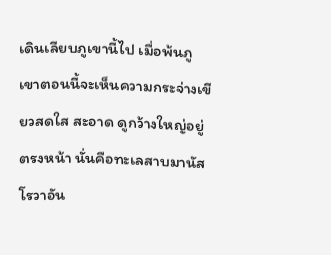เดินเลียบภูเขานี้ไป เมื่อพ้นภูเขาตอนนี้จะเห็นความกระจ่างเขียวสดใส สะอาด ดูกว้างใหญ่อยู่ตรงหน้า นั่นคือทะเลสาบมานัสโรวาอัน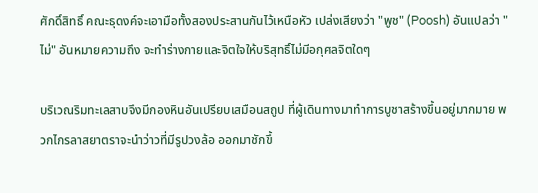ศักดิ์สิทธิ์ คณะธุดงค์จะเอามือทั้งสองประสานกันไว้เหนือหัว เปล่งเสียงว่า "พูช" (Poosh) อันแปลว่า "ไม่" อันหมายความถึง จะทำร่างกายและจิตใจให้บริสุทธิ์ไม่มีอกุศลจิตใดๆ

บริเวณริมทะเลสาบจึงมีกองหินอันเปรียบเสมือนสถูป ที่ผู้เดินทางมาทำการบูชาสร้างขึ้นอยู่มากมาย พวกไกรลาสยาตราจะนำว่าวที่มีรูปวงล้อ ออกมาชักขึ้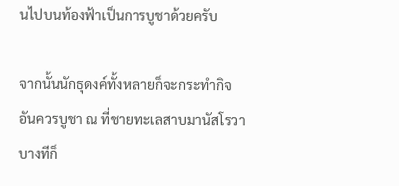นไปบนท้องฟ้าเป็นการบูชาด้วยครับ

จากนั้นนักธุดงค์ทั้งหลายก็จะกระทำกิจอันควรบูชา ณ ที่ชายทะเลสาบมานัสโรวา บางทีก็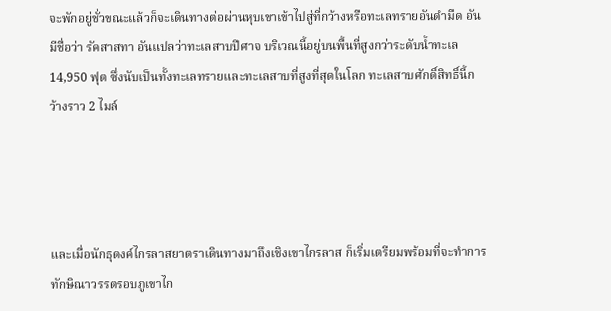จะพักอยู่ชั่วขณะแล้วก็จะเดินทางต่อผ่านหุบเขาเข้าไปสู่ที่กว้างหรือทะเลทรายอันดำมืด อันมีชื่อว่า รัคสาสทา อันแปลว่าทะเลสาบปีศาจ บริเวณนี้อยู่บนพื้นที่สูงกว่าระดับน้ำทะเล 14,950 ฟุต ซึ่งนับเป็นทั้งทะเลทรายและทะเลสาบที่สูงที่สุดในโลก ทะเลสาบศักดิ์สิทธิ์นี้กว้างราว 2 ไมล์




และเมื่อนักธุดงค์ไกรลาสยาตราเดินทางมาถึงเชิงเขาไกรลาส ก็เริ่มเตรียมพร้อมที่จะทำการทักษิณาวรรตรอบภูเขาไก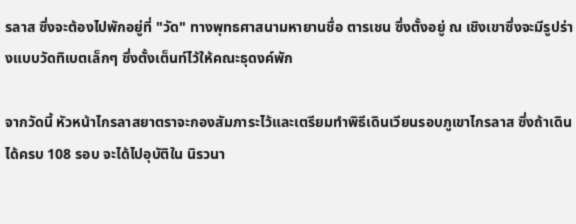รลาส ซึ่งจะต้องไปพักอยู่ที่ "วัด" ทางพุทธศาสนามหายานชื่อ ตารเชน ซึ่งตั้งอยู่ ณ เชิงเขาซึ่งจะมีรูปร่างแบบวัดทิเบตเล็กๆ ซึ่งตั้งเต็นท์ไว้ให้คณะธุดงค์พัก

จากวัดนี้ หัวหน้าไกรลาสยาตราจะกองสัมภาระไว้และเตรียมทำพิธีเดินเวียนรอบภูเขาไกรลาส ซึ่งถ้าเดินได้ครบ 108 รอบ จะได้ไปอุบัติใน นิรวนา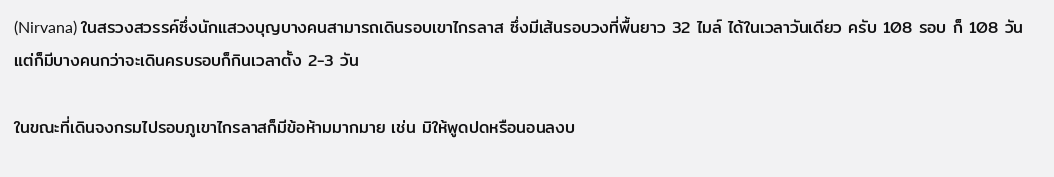(Nirvana) ในสรวงสวรรค์ซึ่งนักแสวงบุญบางคนสามารถเดินรอบเขาไกรลาส ซึ่งมีเส้นรอบวงที่พื้นยาว 32 ไมล์ ได้ในเวลาวันเดียว ครับ 108 รอบ ก็ 108 วัน แต่ก็มีบางคนกว่าจะเดินครบรอบก็กินเวลาตั้ง 2-3 วัน

ในขณะที่เดินจงกรมไปรอบภูเขาไกรลาสก็มีข้อห้ามมากมาย เช่น มิให้พูดปดหรือนอนลงบ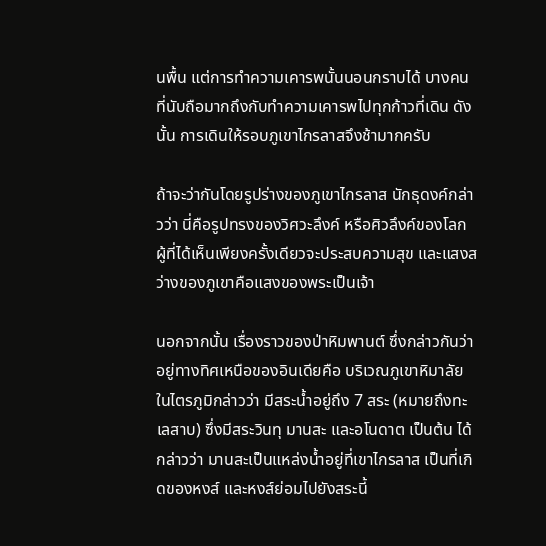นพื้น แต่การทำความเคารพนั้นนอนกราบได้ บางคนที่นับถือมากถึงกับทำความเคารพไปทุกก้าวที่เดิน ดังนั้น การเดินให้รอบภูเขาไกรลาสจึงช้ามากครับ

ถ้าจะว่ากันโดยรูปร่างของภูเขาไกรลาส นักธุดงค์กล่าวว่า นี่คือรูปทรงของวิศวะลึงค์ หรือศิวลึงค์ของโลก ผู้ที่ได้เห็นเพียงครั้งเดียวจะประสบความสุข และแสงสว่างของภูเขาคือแสงของพระเป็นเจ้า

นอกจากนั้น เรื่องราวของป่าหิมพานต์ ซึ่งกล่าวกันว่า อยู่ทางทิศเหนือของอินเดียคือ บริเวณภูเขาหิมาลัย ในไตรภูมิกล่าวว่า มีสระน้ำอยู่ถึง 7 สระ (หมายถึงทะเลสาบ) ซึ่งมีสระวินทุ มานสะ และอโนดาต เป็นต้น ได้กล่าวว่า มานสะเป็นแหล่งน้ำอยู่ที่เขาไกรลาส เป็นที่เกิดของหงส์ และหงส์ย่อมไปยังสระนี้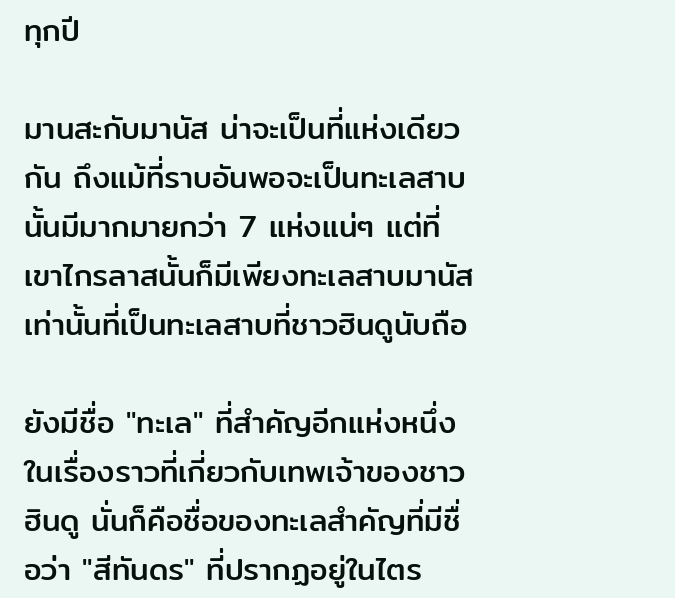ทุกปี

มานสะกับมานัส น่าจะเป็นที่แห่งเดียวกัน ถึงแม้ที่ราบอันพอจะเป็นทะเลสาบนั้นมีมากมายกว่า 7 แห่งแน่ๆ แต่ที่เขาไกรลาสนั้นก็มีเพียงทะเลสาบมานัสเท่านั้นที่เป็นทะเลสาบที่ชาวฮินดูนับถือ

ยังมีชื่อ "ทะเล" ที่สำคัญอีกแห่งหนึ่ง ในเรื่องราวที่เกี่ยวกับเทพเจ้าของชาวฮินดู นั่นก็คือชื่อของทะเลสำคัญที่มีชื่อว่า "สีทันดร" ที่ปรากฏอยู่ในไตร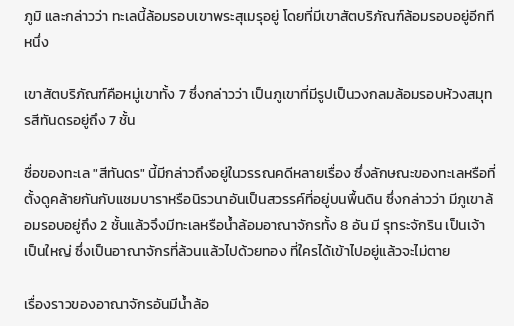ภูมิ และกล่าวว่า ทะเลนี้ล้อมรอบเขาพระสุเมรุอยู่ โดยที่มีเขาสัตบริภัณฑ์ล้อมรอบอยู่อีกทีหนึ่ง

เขาสัตบริภัณฑ์คือหมู่เขาทั้ง 7 ซึ่งกล่าวว่า เป็นภูเขาที่มีรูปเป็นวงกลมล้อมรอบห้วงสมุทรสีทันดรอยู่ถึง 7 ชั้น

ชื่อของทะเล "สีทันดร" นี้มีกล่าวถึงอยู่ในวรรณคดีหลายเรื่อง ซึ่งลักษณะของทะเลหรือที่ตั้งดูคล้ายกันกับแชมบาราหรือนิรวนาอันเป็นสวรรค์ที่อยู่บนพื้นดิน ซึ่งกล่าวว่า มีภูเขาล้อมรอบอยู่ถึง 2 ชั้นแล้วจึงมีทะเลหรือน้ำล้อมอาณาจักรทั้ง 8 อัน มี รุทระจักริน เป็นเจ้าเป็นใหญ่ ซึ่งเป็นอาณาจักรที่ล้วนแล้วไปด้วยทอง ที่ใครได้เข้าไปอยู่แล้วจะไม่ตาย

เรื่องราวของอาณาจักรอันมีน้ำล้อ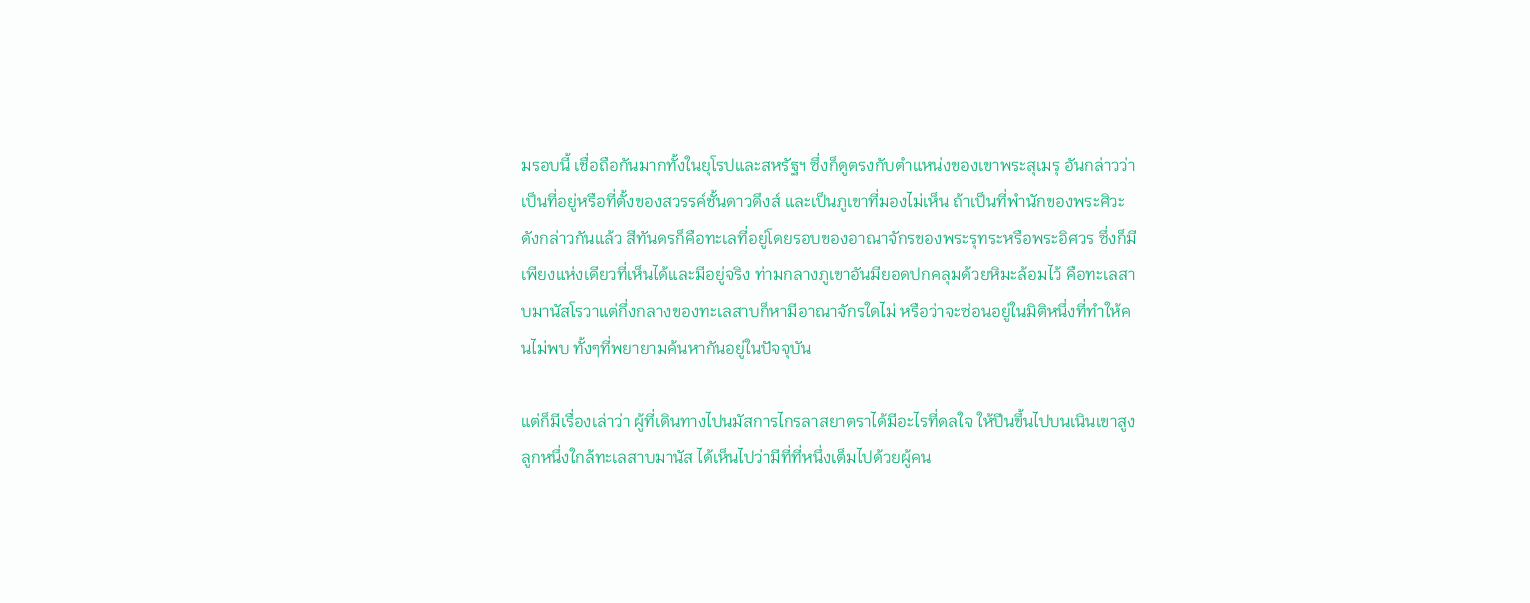มรอบนี้ เชื่อถือกันมากทั้งในยุโรปและสหรัฐฯ ซึ่งก็ดูตรงกับตำแหน่งของเขาพระสุเมรุ อันกล่าวว่า เป็นที่อยู่หรือที่ตั้งของสวรรค์ชั้นดาวดึงส์ และเป็นภูเขาที่มองไม่เห็น ถ้าเป็นที่พำนักของพระศิวะดังกล่าวกันแล้ว สีทันดรก็คือทะเลที่อยู่โดยรอบของอาณาจักรของพระรุทระหรือพระอิศวร ซึ่งก็มีเพียงแห่งเดียวที่เห็นได้และมีอยู่จริง ท่ามกลางภูเขาอันมียอดปกคลุมด้วยหิมะล้อมไว้ คือทะเลสาบมานัสโรวาแต่กึ่งกลางของทะเลสาบก็หามีอาณาจักรใดไม่ หรือว่าจะซ่อนอยู่ในมิติหนึ่งที่ทำให้คนไม่พบ ทั้งๆที่พยายามค้นหากันอยู่ในปัจจุบัน

แต่ก็มีเรื่องเล่าว่า ผู้ที่เดินทางไปนมัสการไกรลาสยาตราได้มีอะไรที่ดลใจ ให้ปีนขึ้นไปบนเนินเขาสูงลูกหนึ่งใกล้ทะเลสาบมานัส ได้เห็นไปว่ามีที่ที่หนึ่งเต็มไปด้วยผู้คน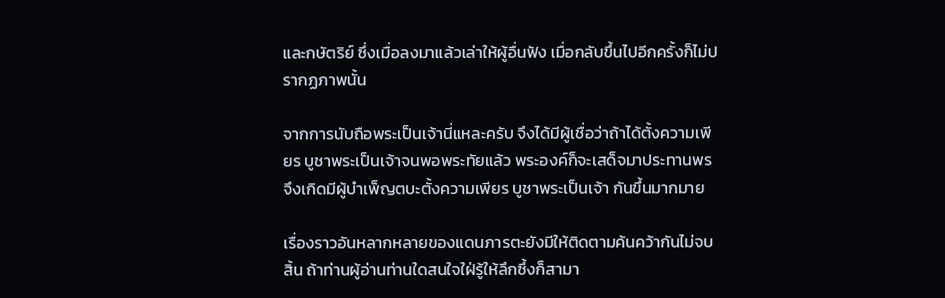และกษัตริย์ ซึ่งเมื่อลงมาแล้วเล่าให้ผู้อื่นฟัง เมื่อกลับขึ้นไปอีกครั้งก็ไม่ปรากฏภาพนั้น

จากการนับถือพระเป็นเจ้านี่แหละครับ จึงได้มีผู้เชื่อว่าถ้าได้ตั้งความเพียร บูชาพระเป็นเจ้าจนพอพระทัยแล้ว พระองค์ก็จะเสด็จมาประทานพร จึงเกิดมีผู้บำเพ็ญตบะตั้งความเพียร บูชาพระเป็นเจ้า กันขึ้นมากมาย

เรื่องราวอันหลากหลายของแดนภารตะยังมีให้ติดตามค้นคว้ากันไม่จบสิ้น ถ้าท่านผู้อ่านท่านใดสนใจใฝ่รู้ให้ลึกซึ้งก็สามา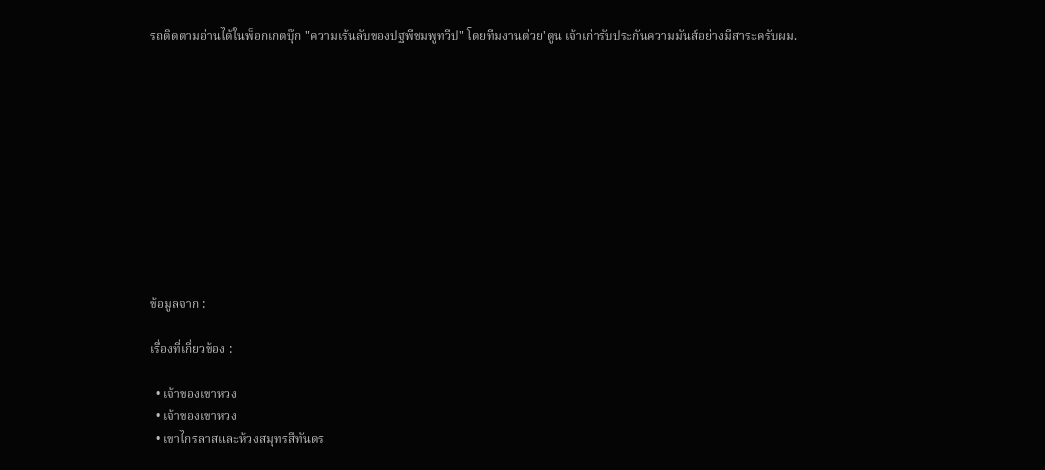รถติดตามอ่านได้ในพ็อกเกตบุ๊ก "ความเร้นลับของปฐพีชมพูทวีป" โดยทีมงานต่วย'ตูน เจ้าเก่ารับประกันความมันส์อย่างมีสาระครับผม.











ข้อมูลจาก :

เรื่องที่เกี่ยวข้อง :

  • เจ้าของเขาหวง
  • เจ้าของเขาหวง
  • เขาไกรลาสและห้วงสมุทรสีทันดร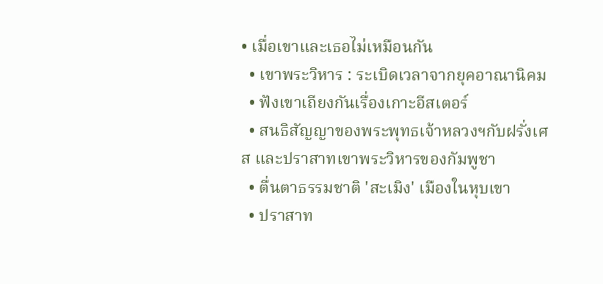• เมื่อเขาและเธอไม่เหมือนกัน
  • เขาพระวิหาร : ระเบิดเวลาจากยุคอาณานิคม
  • ฟังเขาเถียงกันเรื่องเกาะอีสเตอร์
  • สนธิสัญญาของพระพุทธเจ้าหลวงฯกับฝรั่งเศส และปราสาทเขาพระวิหารของกัมพูชา
  • ตื่นตาธรรมชาติ 'สะเมิง' เมืองในหุบเขา
  • ปราสาท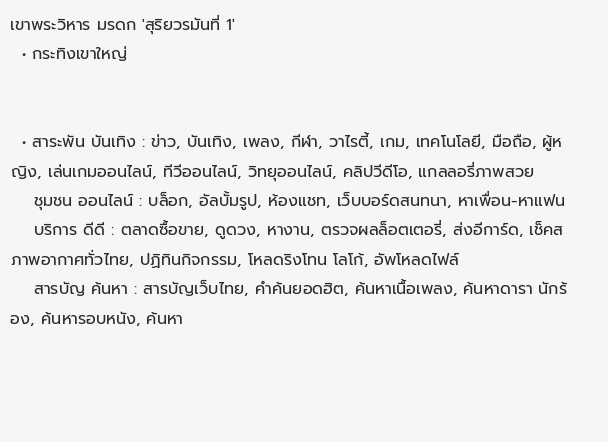เขาพระวิหาร มรดก 'สุริยวรมันที่ 1'
  • กระทิงเขาใหญ่


  • สาระพัน บันเทิง : ข่าว, บันเทิง, เพลง, กีฬา, วาไรตี้, เกม, เทคโนโลยี, มือถือ, ผู้หญิง, เล่นเกมออนไลน์, ทีวีออนไลน์, วิทยุออนไลน์, คลิปวีดีโอ, แกลลอรี่ภาพสวย
    ชุมชน ออนไลน์ : บล็อก, อัลบั้มรูป, ห้องแชท, เว็บบอร์ดสนทนา, หาเพื่อน-หาแฟน
    บริการ ดีดี : ตลาดซื้อขาย, ดูดวง, หางาน, ตรวจผลล็อตเตอรี่, ส่งอีการ์ด, เช็คสภาพอากาศทั่วไทย, ปฏิทินกิจกรรม, โหลดริงโทน โลโก้, อัพโหลดไฟล์
    สารบัญ ค้นหา : สารบัญเว็บไทย, คำค้นยอดฮิต, ค้นหาเนื้อเพลง, ค้นหาดารา นักร้อง, ค้นหารอบหนัง, ค้นหา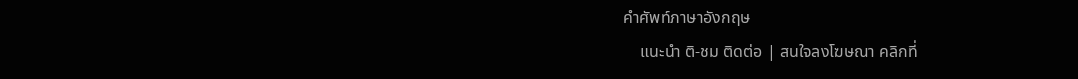คำศัพท์ภาษาอังกฤษ
    แนะนำ ติ-ชม ติดต่อ | สนใจลงโฆษณา คลิกที่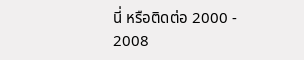นี่ หรือติดต่อ 2000 - 2008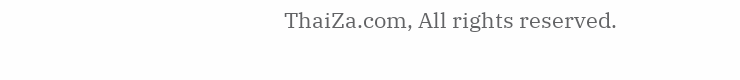ThaiZa.com, All rights reserved.